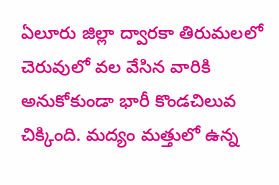ఏలూరు జిల్లా ద్వారకా తిరుమలలో చెరువులో వల వేసిన వారికి అనుకోకుండా భారీ కొండచిలువ చిక్కింది. మద్యం మత్తులో ఉన్న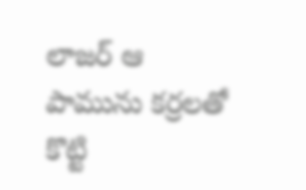లాజర్ ఆ పామును కర్రలతో కొట్టి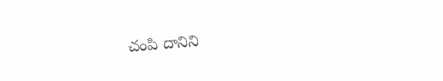చంపి దానిని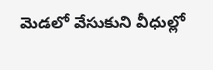మెడలో వేసుకుని వీధుల్లో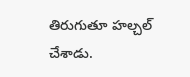తిరుగుతూ హల్చల్ చేశాడు.